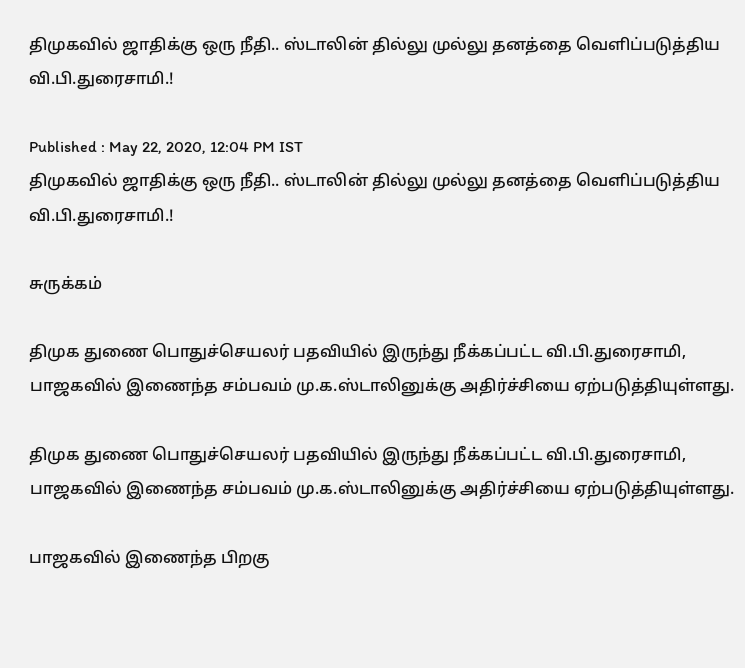திமுகவில் ஜாதிக்கு ஒரு நீதி.. ஸ்டாலின் தில்லு முல்லு தனத்தை வெளிப்படுத்திய வி.பி.துரைசாமி.!

Published : May 22, 2020, 12:04 PM IST
திமுகவில் ஜாதிக்கு ஒரு நீதி.. ஸ்டாலின் தில்லு முல்லு தனத்தை வெளிப்படுத்திய வி.பி.துரைசாமி.!

சுருக்கம்

திமுக துணை பொதுச்செயலர் பதவியில் இருந்து நீக்கப்பட்ட வி.பி.துரைசாமி, பாஜகவில் இணைந்த சம்பவம் மு.க.ஸ்டாலினுக்கு அதிர்ச்சியை ஏற்படுத்தியுள்ளது.

திமுக துணை பொதுச்செயலர் பதவியில் இருந்து நீக்கப்பட்ட வி.பி.துரைசாமி, பாஜகவில் இணைந்த சம்பவம் மு.க.ஸ்டாலினுக்கு அதிர்ச்சியை ஏற்படுத்தியுள்ளது.

பாஜகவில் இணைந்த பிறகு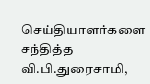செய்தியாளர்களை சந்தித்த வி.பி.துரைசாமி,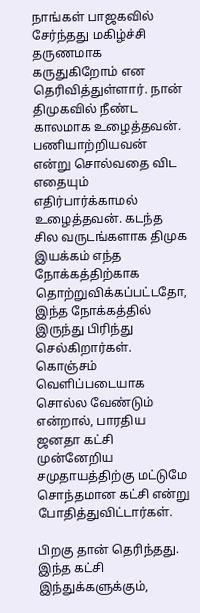நாங்கள் பாஜகவில் சேர்ந்தது மகிழ்ச்சி தருணமாக கருதுகிறோம் என தெரிவித்துள்ளார். நான் திமுகவில் நீண்ட காலமாக உழைத்தவன். பணியாற்றியவன் என்று சொல்வதை விட எதையும் எதிர்பார்க்காமல் உழைத்தவன். கடந்த சில வருடங்களாக திமுக இயக்கம் எந்த நோக்கத்திற்காக தொற்றுவிக்கப்பட்டதோ, இந்த நோக்கத்தில் இருந்து பிரிந்து செல்கிறார்கள். கொஞ்சம் வெளிப்படையாக சொல்ல வேண்டும் என்றால், பாரதிய ஜனதா கட்சி முன்னேறிய சமுதாயத்திற்கு மட்டுமே சொந்தமான கட்சி என்று போதித்துவிட்டார்கள்.

பிறகு தான் தெரிந்தது. இந்த கட்சி இந்துக்களுக்கும்,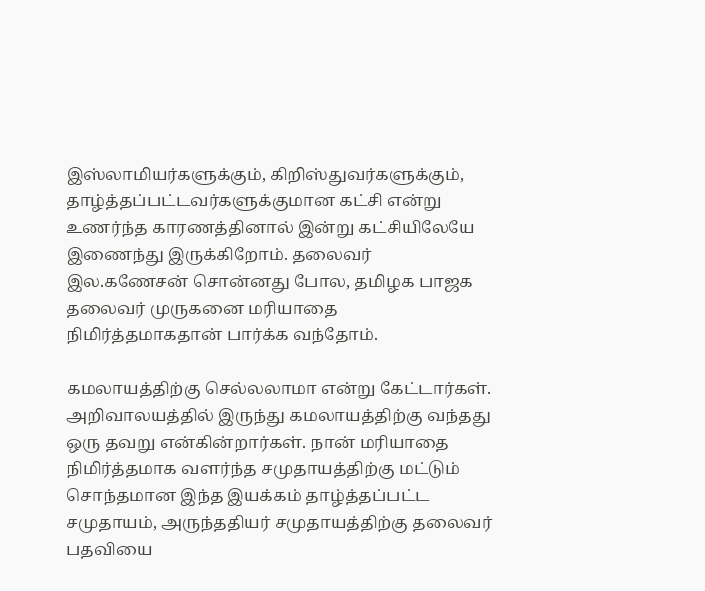இஸ்லாமியர்களுக்கும், கிறிஸ்துவர்களுக்கும், தாழ்த்தப்பட்டவர்களுக்குமான கட்சி என்று உணர்ந்த காரணத்தினால் இன்று கட்சியிலேயே இணைந்து இருக்கிறோம். தலைவர் இல.கணேசன் சொன்னது போல, தமிழக பாஜக தலைவர் முருகனை மரியாதை நிமிர்த்தமாகதான் பார்க்க வந்தோம்.

கமலாயத்திற்கு செல்லலாமா என்று கேட்டார்கள். அறிவாலயத்தில் இருந்து கமலாயத்திற்கு வந்தது ஒரு தவறு என்கின்றார்கள். நான் மரியாதை நிமிர்த்தமாக வளர்ந்த சமுதாயத்திற்கு மட்டும் சொந்தமான இந்த இயக்கம் தாழ்த்தப்பட்ட சமுதாயம், அருந்ததியர் சமுதாயத்திற்கு தலைவர் பதவியை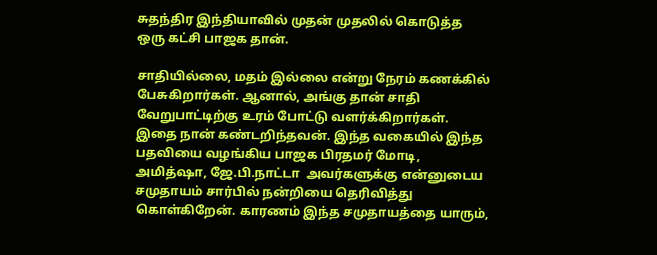சுதந்திர இந்தியாவில் முதன் முதலில் கொடுத்த ஒரு கட்சி பாஜக தான்.

சாதியில்லை, மதம் இல்லை என்று நேரம் கணக்கில் பேசுகிறார்கள். ஆனால், அங்கு தான் சாதி வேறுபாட்டிற்கு உரம் போட்டு வளர்க்கிறார்கள். இதை நான் கண்டறிந்தவன். இந்த வகையில் இந்த பதவியை வழங்கிய பாஜக பிரதமர் மோடி, அமித்ஷா, ஜே.பி.நாட்டா  அவர்களுக்கு என்னுடைய சமுதாயம் சார்பில் நன்றியை தெரிவித்து கொள்கிறேன். காரணம் இந்த சமுதாயத்தை யாரும்,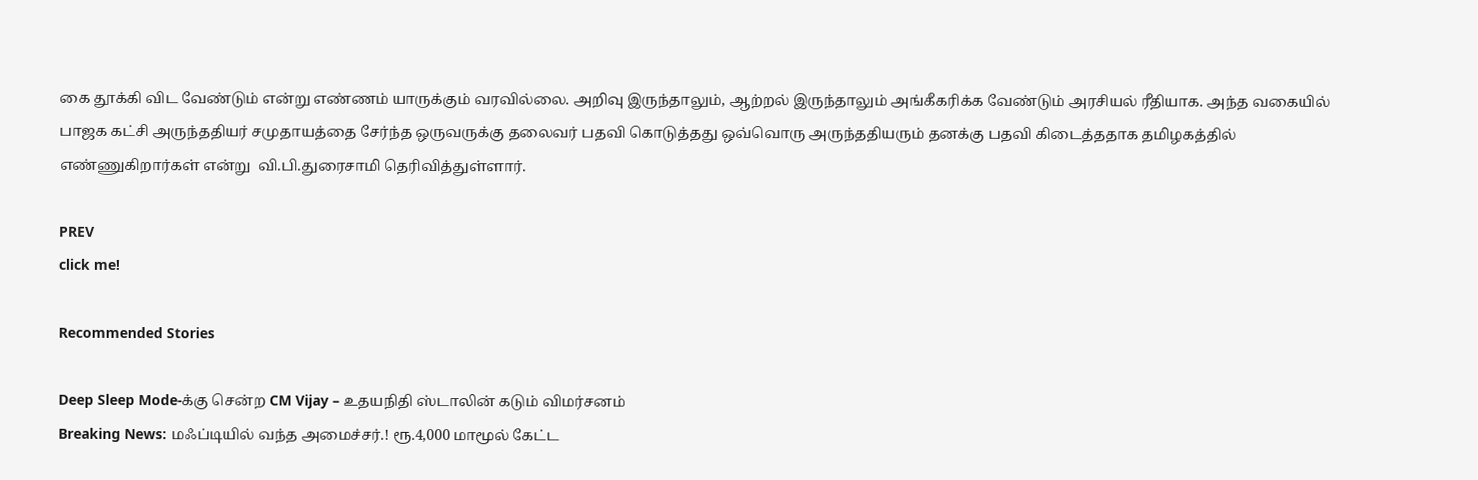கை தூக்கி விட வேண்டும் என்று எண்ணம் யாருக்கும் வரவில்லை. அறிவு இருந்தாலும், ஆற்றல் இருந்தாலும் அங்கீகரிக்க வேண்டும் அரசியல் ரீதியாக. அந்த வகையில் பாஜக கட்சி அருந்ததியர் சமுதாயத்தை சேர்ந்த ஒருவருக்கு தலைவர் பதவி கொடுத்தது ஒவ்வொரு அருந்ததியரும் தனக்கு பதவி கிடைத்ததாக தமிழகத்தில் எண்ணுகிறார்கள் என்று  வி.பி.துரைசாமி தெரிவித்துள்ளார்.

PREV
click me!

Recommended Stories

Deep Sleep Mode-க்கு சென்ற CM Vijay – உதயநிதி ஸ்டாலின் கடும் விமர்சனம்
Breaking News: மஃப்டியில் வந்த அமைச்சர்.! ரூ.4,000 மாமூல் கேட்ட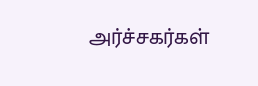அர்ச்சகர்கள்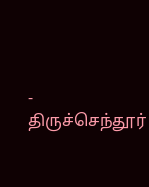- திருச்செந்தூர்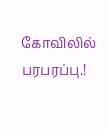கோவிலில் பரபரப்பு.!